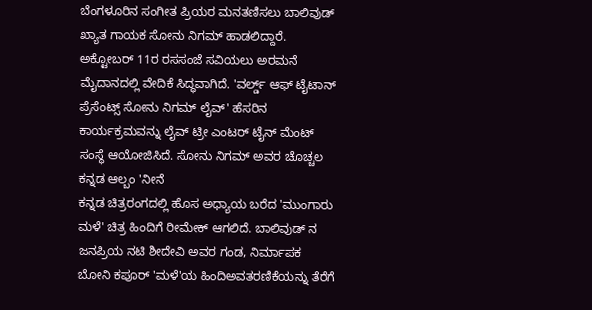ಬೆಂಗಳೂರಿನ ಸಂಗೀತ ಪ್ರಿಯರ ಮನತಣಿಸಲು ಬಾಲಿವುಡ್ ಖ್ಯಾತ ಗಾಯಕ ಸೋನು ನಿಗಮ್ ಹಾಡಲಿದ್ದಾರೆ. ಅಕ್ಟೋಬರ್ 11ರ ರಸಸಂಜೆ ಸವಿಯಲು ಅರಮನೆ ಮೈದಾನದಲ್ಲಿ ವೇದಿಕೆ ಸಿದ್ಧವಾಗಿದೆ. 'ವರ್ಲ್ಡ್ ಆಫ್ ಟೈಟಾನ್ ಪ್ರೆಸೆಂಟ್ಸ್ ಸೋನು ನಿಗಮ್ ಲೈವ್' ಹೆಸರಿನ ಕಾರ್ಯಕ್ರಮವನ್ನು ಲೈವ್ ಟ್ರೀ ಎಂಟರ್ ಟೈನ್ ಮೆಂಟ್ ಸಂಸ್ಥೆ ಆಯೋಜಿಸಿದೆ. ಸೋನು ನಿಗಮ್ ಅವರ ಚೊಚ್ಚಲ ಕನ್ನಡ ಆಲ್ಬಂ 'ನೀನೆ
ಕನ್ನಡ ಚಿತ್ರರಂಗದಲ್ಲಿ ಹೊಸ ಅಧ್ಯಾಯ ಬರೆದ 'ಮುಂಗಾರು ಮಳೆ' ಚಿತ್ರ ಹಿಂದಿಗೆ ರೀಮೇಕ್ ಆಗಲಿದೆ. ಬಾಲಿವುಡ್ ನ ಜನಪ್ರಿಯ ನಟಿ ಶೀದೇವಿ ಅವರ ಗಂಡ, ನಿರ್ಮಾಪಕ ಬೋನಿ ಕಪೂರ್ 'ಮಳೆ'ಯ ಹಿಂದಿಅವತರಣಿಕೆಯನ್ನು ತೆರೆಗೆ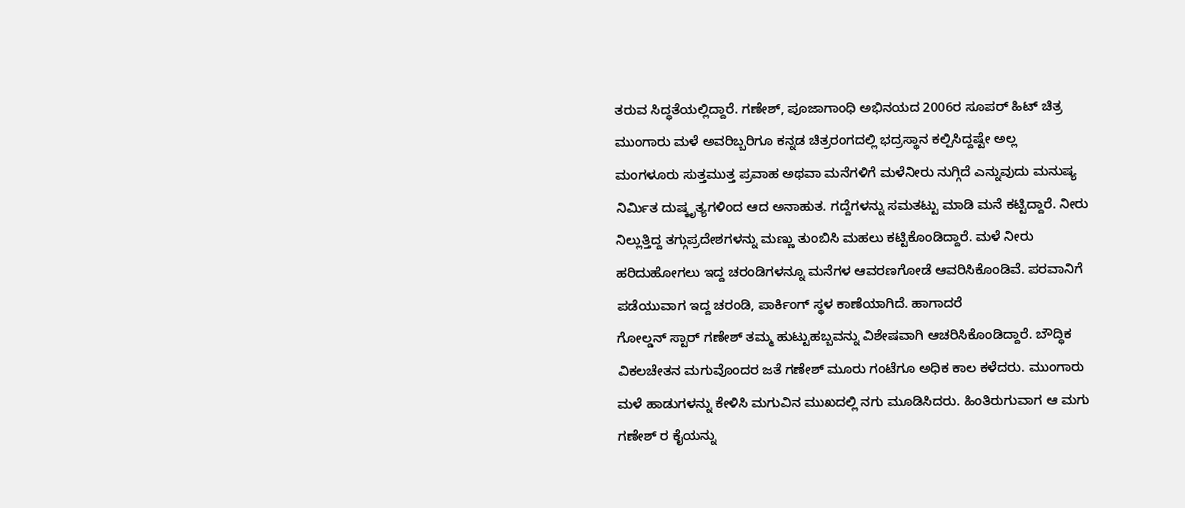ತರುವ ಸಿದ್ಧತೆಯಲ್ಲಿದ್ದಾರೆ. ಗಣೇಶ್, ಪೂಜಾಗಾಂಧಿ ಅಭಿನಯದ 2006ರ ಸೂಪರ್ ಹಿಟ್ ಚಿತ್ರ ಮುಂಗಾರು ಮಳೆ ಅವರಿಬ್ಬರಿಗೂ ಕನ್ನಡ ಚಿತ್ರರಂಗದಲ್ಲಿ ಭದ್ರಸ್ಥಾನ ಕಲ್ಪಿಸಿದ್ದಷ್ಟೇ ಅಲ್ಲ
ಮಂಗಳೂರು ಸುತ್ತಮುತ್ತ ಪ್ರವಾಹ ಅಥವಾ ಮನೆಗಳಿಗೆ ಮಳೆನೀರು ನುಗ್ಗಿದೆ ಎನ್ನುವುದು ಮನುಷ್ಯ ನಿರ್ಮಿತ ದುಷ್ಕೃತ್ಯಗಳಿಂದ ಆದ ಅನಾಹುತ. ಗದ್ದೆಗಳನ್ನು ಸಮತಟ್ಟು ಮಾಡಿ ಮನೆ ಕಟ್ಟಿದ್ದಾರೆ. ನೀರು ನಿಲ್ಲುತ್ತಿದ್ದ ತಗ್ಗುಪ್ರದೇಶಗಳನ್ನು ಮಣ್ಣು ತುಂಬಿಸಿ ಮಹಲು ಕಟ್ಟಿಕೊಂಡಿದ್ದಾರೆ. ಮಳೆ ನೀರು ಹರಿದುಹೋಗಲು ಇದ್ದ ಚರಂಡಿಗಳನ್ನೂ ಮನೆಗಳ ಆವರಣಗೋಡೆ ಆವರಿಸಿಕೊಂಡಿವೆ. ಪರವಾನಿಗೆ ಪಡೆಯುವಾಗ ಇದ್ದ ಚರಂಡಿ, ಪಾರ್ಕಿಂಗ್ ಸ್ಥಳ ಕಾಣೆಯಾಗಿದೆ. ಹಾಗಾದರೆ
ಗೋಲ್ಡನ್ ಸ್ಟಾರ್ ಗಣೇಶ್ ತಮ್ಮ ಹುಟ್ಟುಹಬ್ಬವನ್ನು ವಿಶೇಷವಾಗಿ ಆಚರಿಸಿಕೊಂಡಿದ್ದಾರೆ. ಬೌದ್ಧಿಕ ವಿಕಲಚೇತನ ಮಗುವೊಂದರ ಜತೆ ಗಣೇಶ್ ಮೂರು ಗಂಟೆಗೂ ಅಧಿಕ ಕಾಲ ಕಳೆದರು. ಮುಂಗಾರು ಮಳೆ ಹಾಡುಗಳನ್ನು ಕೇಳಿಸಿ ಮಗುವಿನ ಮುಖದಲ್ಲಿ ನಗು ಮೂಡಿಸಿದರು. ಹಿಂತಿರುಗುವಾಗ ಆ ಮಗು ಗಣೇಶ್ ರ ಕೈಯನ್ನು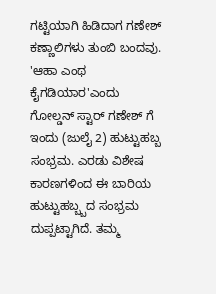ಗಟ್ಟಿಯಾಗಿ ಹಿಡಿದಾಗ ಗಣೇಶ್ ಕಣ್ಣಾಲಿಗಳು ತುಂಬಿ ಬಂದವು. 'ಆಹಾ ಎಂಥ ಕೈಗಡಿಯಾರ'ಎಂದು
ಗೋಲ್ಡನ್ ಸ್ಟಾರ್ ಗಣೇಶ್ ಗೆ ಇಂದು (ಜುಲೈ 2) ಹುಟ್ಟುಹಬ್ಬ ಸಂಭ್ರಮ. ಎರಡು ವಿಶೇಷ ಕಾರಣಗಳಿಂದ ಈ ಬಾರಿಯ ಹುಟ್ಟುಹಬ್ಬ್ಬದ ಸಂಭ್ರಮ ದುಪ್ಪಟ್ಟಾಗಿದೆ. ತಮ್ಮ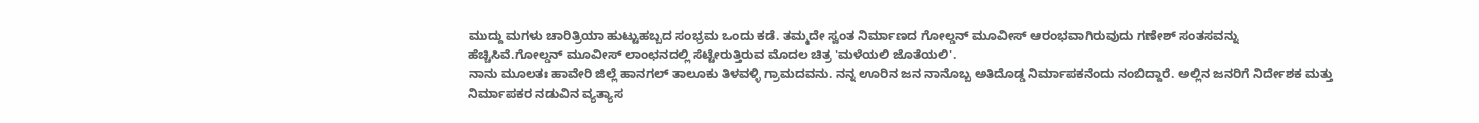ಮುದ್ದು ಮಗಳು ಚಾರಿತ್ರಿಯಾ ಹುಟ್ಟುಹಬ್ಬದ ಸಂಭ್ರಮ ಒಂದು ಕಡೆ. ತಮ್ಮದೇ ಸ್ವಂತ ನಿರ್ಮಾಣದ ಗೋಲ್ಡನ್ ಮೂವೀಸ್ ಆರಂಭವಾಗಿರುವುದು ಗಣೇಶ್ ಸಂತಸವನ್ನು ಹೆಚ್ಚಿಸಿವೆ.ಗೋಲ್ಡನ್ ಮೂವೀಸ್ ಲಾಂಛನದಲ್ಲಿ ಸೆಟ್ಟೇರುತ್ತಿರುವ ಮೊದಲ ಚಿತ್ರ 'ಮಳೆಯಲಿ ಜೊತೆಯಲಿ'.
ನಾನು ಮೂಲತಃ ಹಾವೇರಿ ಜಿಲ್ಲೆ ಹಾನಗಲ್ ತಾಲೂಕು ತಿಳವಳ್ಳಿ ಗ್ರಾಮದವನು. ನನ್ನ ಊರಿನ ಜನ ನಾನೊಬ್ಬ ಅತಿದೊಡ್ಡ ನಿರ್ಮಾಪಕನೆಂದು ನಂಬಿದ್ದಾರೆ. ಅಲ್ಲಿನ ಜನರಿಗೆ ನಿರ್ದೇಶಕ ಮತ್ತು ನಿರ್ಮಾಪಕರ ನಡುವಿನ ವ್ಯತ್ಯಾಸ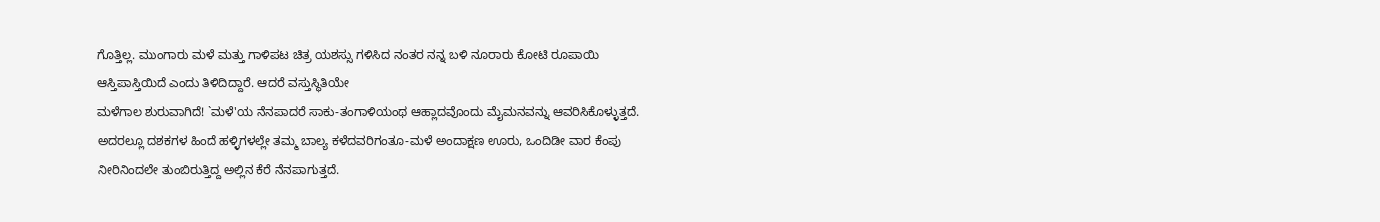ಗೊತ್ತಿಲ್ಲ. ಮುಂಗಾರು ಮಳೆ ಮತ್ತು ಗಾಳಿಪಟ ಚಿತ್ರ ಯಶಸ್ಸು ಗಳಿಸಿದ ನಂತರ ನನ್ನ ಬಳಿ ನೂರಾರು ಕೋಟಿ ರೂಪಾಯಿ ಆಸ್ತಿಪಾಸ್ತಿಯಿದೆ ಎಂದು ತಿಳಿದಿದ್ದಾರೆ. ಆದರೆ ವಸ್ತುಸ್ಥಿತಿಯೇ
ಮಳೆಗಾಲ ಶುರುವಾಗಿದೆ! `ಮಳೆ'ಯ ನೆನಪಾದರೆ ಸಾಕು-ತಂಗಾಳಿಯಂಥ ಆಹ್ಲಾದವೊಂದು ಮೈಮನವನ್ನು ಆವರಿಸಿಕೊಳ್ಳುತ್ತದೆ. ಅದರಲ್ಲೂ ದಶಕಗಳ ಹಿಂದೆ ಹಳ್ಳಿಗಳಲ್ಲೇ ತಮ್ಮ ಬಾಲ್ಯ ಕಳೆದವರಿಗಂತೂ-ಮಳೆ ಅಂದಾಕ್ಷಣ ಊರು, ಒಂದಿಡೀ ವಾರ ಕೆಂಪು ನೀರಿನಿಂದಲೇ ತುಂಬಿರುತ್ತಿದ್ದ ಅಲ್ಲಿನ ಕೆರೆ ನೆನಪಾಗುತ್ತದೆ.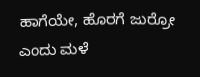ಹಾಗೆಯೇ, ಹೊರಗೆ ಜುರ್ರೋ ಎಂದು ಮಳೆ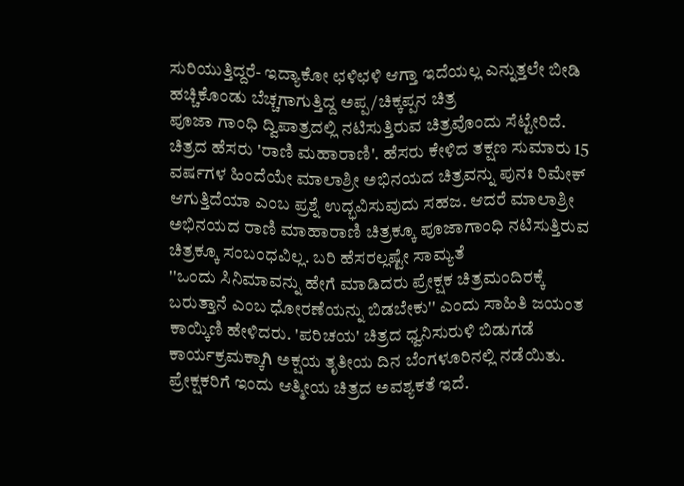ಸುರಿಯುತ್ತಿದ್ದರೆ- ಇದ್ಯಾಕೋ ಛಳಿಛಳಿ ಆಗ್ತಾ ಇದೆಯಲ್ಲ ಎನ್ನುತ್ತಲೇ ಬೀಡಿ ಹಚ್ಚಿಕೊಂಡು ಬೆಚ್ಚಗಾಗುತ್ತಿದ್ದ ಅಪ್ಪ/ಚಿಕ್ಕಪ್ಪನ ಚಿತ್ರ
ಪೂಜಾ ಗಾಂಧಿ ದ್ವಿಪಾತ್ರದಲ್ಲಿ ನಟಿಸುತ್ತಿರುವ ಚಿತ್ರವೊಂದು ಸೆಟ್ಟೇರಿದೆ. ಚಿತ್ರದ ಹೆಸರು 'ರಾಣಿ ಮಹಾರಾಣಿ'. ಹೆಸರು ಕೇಳಿದ ತಕ್ಷಣ ಸುಮಾರು 15 ವರ್ಷಗಳ ಹಿಂದೆಯೇ ಮಾಲಾಶ್ರೀ ಅಭಿನಯದ ಚಿತ್ರವನ್ನು ಪುನಃ ರಿಮೇಕ್ ಆಗುತ್ತಿದೆಯಾ ಎಂಬ ಪ್ರಶ್ನೆ ಉದ್ಭವಿಸುವುದು ಸಹಜ. ಆದರೆ ಮಾಲಾಶ್ರೀ ಅಭಿನಯದ ರಾಣಿ ಮಾಹಾರಾಣಿ ಚಿತ್ರಕ್ಕೂ ಪೂಜಾಗಾಂಧಿ ನಟಿಸುತ್ತಿರುವ ಚಿತ್ರಕ್ಕೂ ಸಂಬಂಧವಿಲ್ಲ. ಬರಿ ಹೆಸರಲ್ಲಷ್ಟೇ ಸಾಮ್ಯತೆ
''ಒಂದು ಸಿನಿಮಾವನ್ನು ಹೇಗೆ ಮಾಡಿದರು ಪ್ರೇಕ್ಷಕ ಚಿತ್ರಮಂದಿರಕ್ಕೆ ಬರುತ್ತಾನೆ ಎಂಬ ಧೋರಣೆಯನ್ನು ಬಿಡಬೇಕು'' ಎಂದು ಸಾಹಿತಿ ಜಯಂತ ಕಾಯ್ಕಿಣಿ ಹೇಳಿದರು. 'ಪರಿಚಯ' ಚಿತ್ರದ ಧ್ವನಿಸುರುಳಿ ಬಿಡುಗಡೆ ಕಾರ್ಯಕ್ರಮಕ್ಕಾಗಿ ಅಕ್ಷಯ ತೃತೀಯ ದಿನ ಬೆಂಗಳೂರಿನಲ್ಲಿ ನಡೆಯಿತು. ಪ್ರೇಕ್ಷಕರಿಗೆ ಇಂದು ಆತ್ಮೀಯ ಚಿತ್ರದ ಅವಶ್ಯಕತೆ ಇದೆ.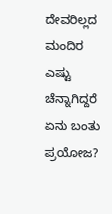ದೇವರಿಲ್ಲದ ಮಂದಿರ ಎಷ್ಟು ಚೆನ್ನಾಗಿದ್ದರೆ ಏನು ಬಂತು ಪ್ರಯೋಜ?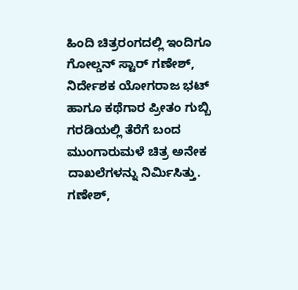ಹಿಂದಿ ಚಿತ್ರರಂಗದಲ್ಲಿ ಇಂದಿಗೂ
ಗೋಲ್ಡನ್ ಸ್ಟಾರ್ ಗಣೇಶ್, ನಿರ್ದೇಶಕ ಯೋಗರಾಜ ಭಟ್ ಹಾಗೂ ಕಥೆಗಾರ ಪ್ರೀತಂ ಗುಬ್ಬಿ ಗರಡಿಯಲ್ಲಿ ತೆರೆಗೆ ಬಂದ ಮುಂಗಾರುಮಳೆ ಚಿತ್ರ ಅನೇಕ ದಾಖಲೆಗಳನ್ನು ನಿರ್ಮಿಸಿತ್ತು. ಗಣೇಶ್,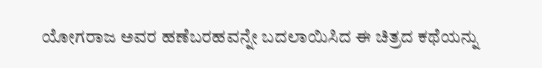ಯೋಗರಾಜ ಅವರ ಹಣೆಬರಹವನ್ನೇ ಬದಲಾಯಿಸಿದ ಈ ಚಿತ್ರದ ಕಥೆಯನ್ನು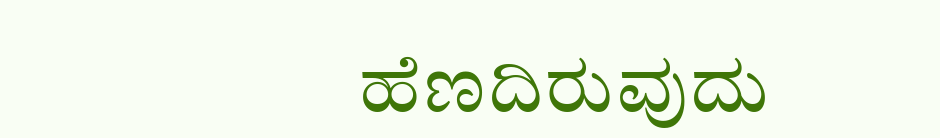ಹೆಣದಿರುವುದು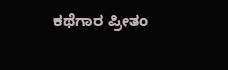ಕಥೆಗಾರ ಪ್ರೀತಂ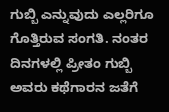ಗುಬ್ಬಿ ಎನ್ನುವುದು ಎಲ್ಲರಿಗೂ ಗೊತ್ತಿರುವ ಸಂಗತಿ. ನಂತರ ದಿನಗಳಲ್ಲಿ ಪ್ರೀತಂ ಗುಬ್ಬಿ ಅವರು ಕಥೆಗಾರನ ಜತೆಗೆ